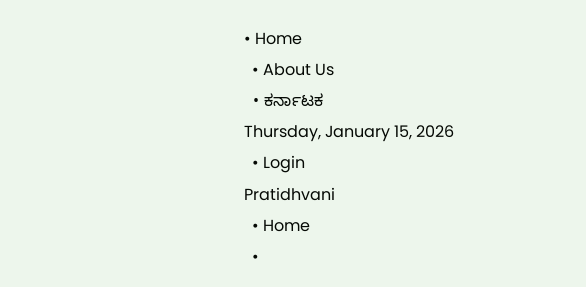• Home
  • About Us
  • ಕರ್ನಾಟಕ
Thursday, January 15, 2026
  • Login
Pratidhvani
  • Home
  •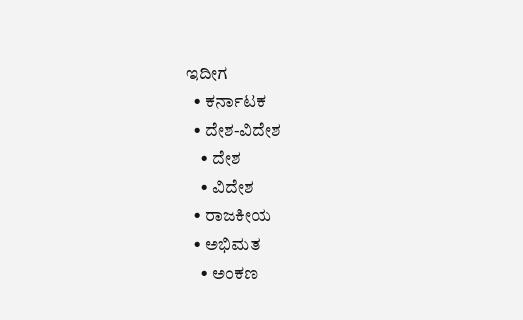ಇದೀಗ
  • ಕರ್ನಾಟಕ
  • ದೇಶ-ವಿದೇಶ
    • ದೇಶ
    • ವಿದೇಶ
  • ರಾಜಕೀಯ
  • ಅಭಿಮತ
    • ಅಂಕಣ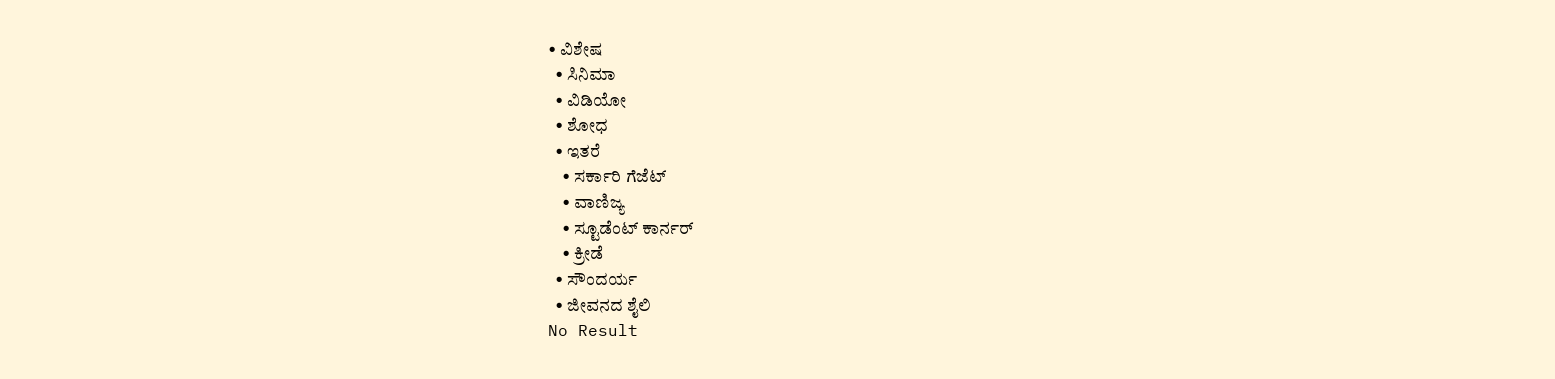• ವಿಶೇಷ
  • ಸಿನಿಮಾ
  • ವಿಡಿಯೋ
  • ಶೋಧ
  • ಇತರೆ
    • ಸರ್ಕಾರಿ ಗೆಜೆಟ್
    • ವಾಣಿಜ್ಯ
    • ಸ್ಟೂಡೆಂಟ್‌ ಕಾರ್ನರ್
    • ಕ್ರೀಡೆ
  • ಸೌಂದರ್ಯ
  • ಜೀವನದ ಶೈಲಿ
No Result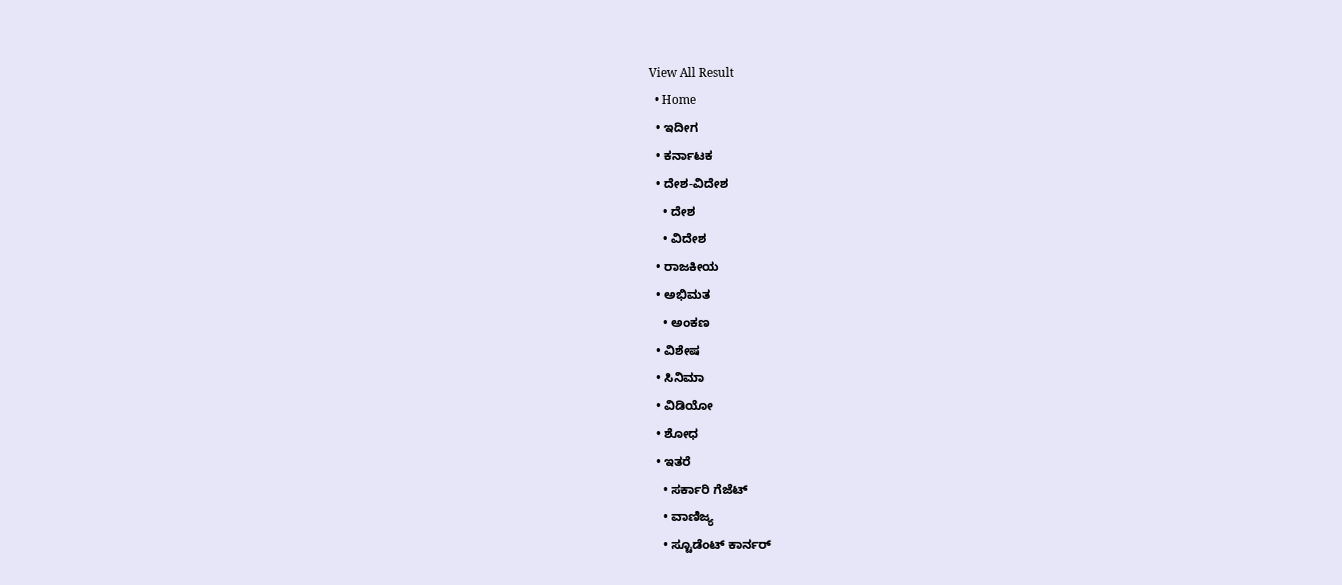View All Result
  • Home
  • ಇದೀಗ
  • ಕರ್ನಾಟಕ
  • ದೇಶ-ವಿದೇಶ
    • ದೇಶ
    • ವಿದೇಶ
  • ರಾಜಕೀಯ
  • ಅಭಿಮತ
    • ಅಂಕಣ
  • ವಿಶೇಷ
  • ಸಿನಿಮಾ
  • ವಿಡಿಯೋ
  • ಶೋಧ
  • ಇತರೆ
    • ಸರ್ಕಾರಿ ಗೆಜೆಟ್
    • ವಾಣಿಜ್ಯ
    • ಸ್ಟೂಡೆಂಟ್‌ ಕಾರ್ನರ್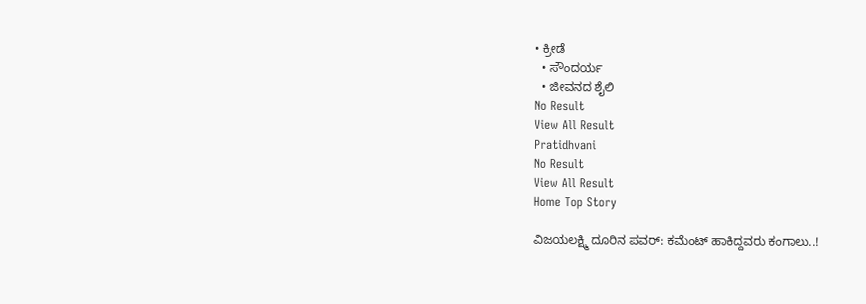• ಕ್ರೀಡೆ
  • ಸೌಂದರ್ಯ
  • ಜೀವನದ ಶೈಲಿ
No Result
View All Result
Pratidhvani
No Result
View All Result
Home Top Story

ವಿಜಯಲಕ್ಷ್ಮಿ ದೂರಿನ ಪವರ್‌: ಕಮೆಂಟ್‌ ಹಾಕಿದ್ದವರು ಕಂಗಾಲು..!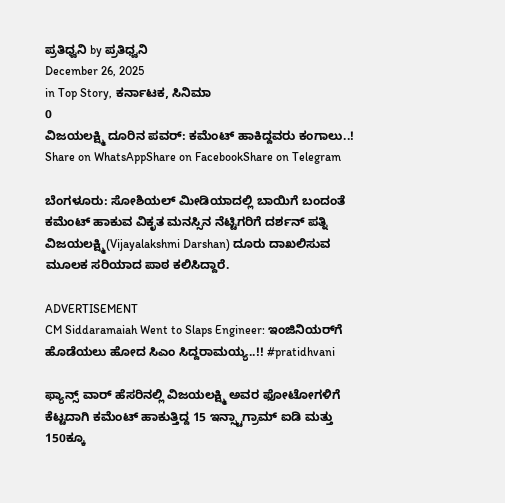ಪ್ರತಿಧ್ವನಿ by ಪ್ರತಿಧ್ವನಿ
December 26, 2025
in Top Story, ಕರ್ನಾಟಕ, ಸಿನಿಮಾ
0
ವಿಜಯಲಕ್ಷ್ಮಿ ದೂರಿನ ಪವರ್‌: ಕಮೆಂಟ್‌ ಹಾಕಿದ್ದವರು ಕಂಗಾಲು..!
Share on WhatsAppShare on FacebookShare on Telegram

ಬೆಂಗಳೂರು: ಸೋಶಿಯಲ್ ಮೀಡಿಯಾದಲ್ಲಿ ಬಾಯಿಗೆ ಬಂದಂತೆ ಕಮೆಂಟ್‌ ಹಾಕುವ ವಿಕೃತ ಮನಸ್ಸಿನ ನೆಟ್ಟಿಗರಿಗೆ ದರ್ಶನ್‌ ಪತ್ನಿ ವಿಜಯಲಕ್ಷ್ಮಿ(Vijayalakshmi Darshan) ದೂರು ದಾಖಲಿಸುವ ಮೂಲಕ ಸರಿಯಾದ ಪಾಠ ಕಲಿಸಿದ್ದಾರೆ.

ADVERTISEMENT
CM Siddaramaiah Went to Slaps Engineer: ಇಂಜಿನಿಯರ್‌ಗೆ ಹೊಡೆಯಲು ಹೋದ ಸಿಎಂ ಸಿದ್ದರಾಮಯ್ಯ..!! #pratidhvani

ಫ್ಯಾನ್ಸ್‌ ವಾರ್‌ ಹೆಸರಿನಲ್ಲಿ ವಿಜಯಲಕ್ಷ್ಮಿ ಅವರ ಫೋಟೋಗಳಿಗೆ ಕೆಟ್ಟದಾಗಿ ಕಮೆಂಟ್‌ ಹಾಕುತ್ತಿದ್ದ 15 ಇನ್ಸ್ಟಾಗ್ರಾಮ್‌ ಐಡಿ ಮತ್ತು 150ಕ್ಕೂ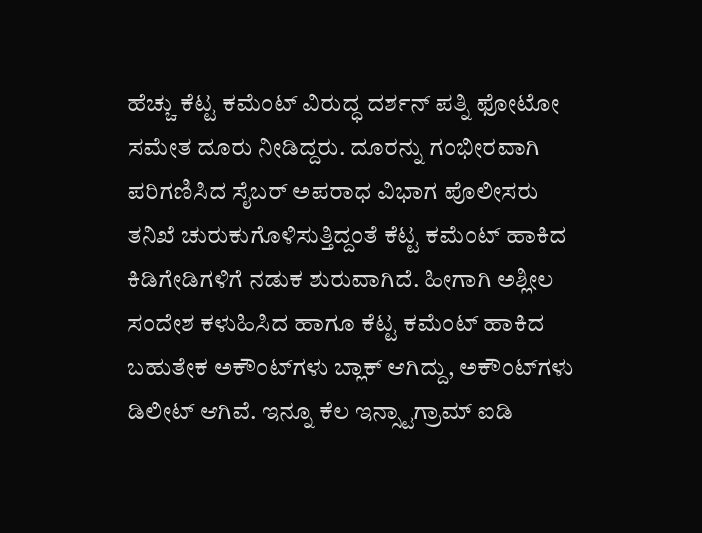ಹೆಚ್ಚು ಕೆಟ್ಟ ಕಮೆಂಟ್‌ ವಿರುದ್ಧ ದರ್ಶನ್‌ ಪತ್ನಿ ಫೋಟೋ ಸಮೇತ ದೂರು ನೀಡಿದ್ದರು. ದೂರನ್ನು ಗಂಭೀರವಾಗಿ ಪರಿಗಣಿಸಿದ ಸೈಬರ್ ಅಪರಾಧ ವಿಭಾಗ ಪೊಲೀಸರು ತನಿಖೆ ಚುರುಕುಗೊಳಿಸುತ್ತಿದ್ದಂತೆ ಕೆಟ್ಟ ಕಮೆಂಟ್‌ ಹಾಕಿದ ಕಿಡಿಗೇಡಿಗಳಿಗೆ ನಡುಕ ಶುರುವಾಗಿದೆ. ಹೀಗಾಗಿ ಅಶ್ಲೀಲ ಸಂದೇಶ ಕಳುಹಿಸಿದ ಹಾಗೂ ಕೆಟ್ಟ ಕಮೆಂಟ್‌ ಹಾಕಿದ ಬಹುತೇಕ ಅಕೌಂಟ್‌ಗಳು ಬ್ಲಾಕ್ ಆಗಿದ್ದು, ಅಕೌಂಟ್‌ಗಳು ಡಿಲೀಟ್ ಆಗಿವೆ. ಇನ್ನೂ ಕೆಲ ಇನ್ಸ್ಟಾಗ್ರಾಮ್‌ ಐಡಿ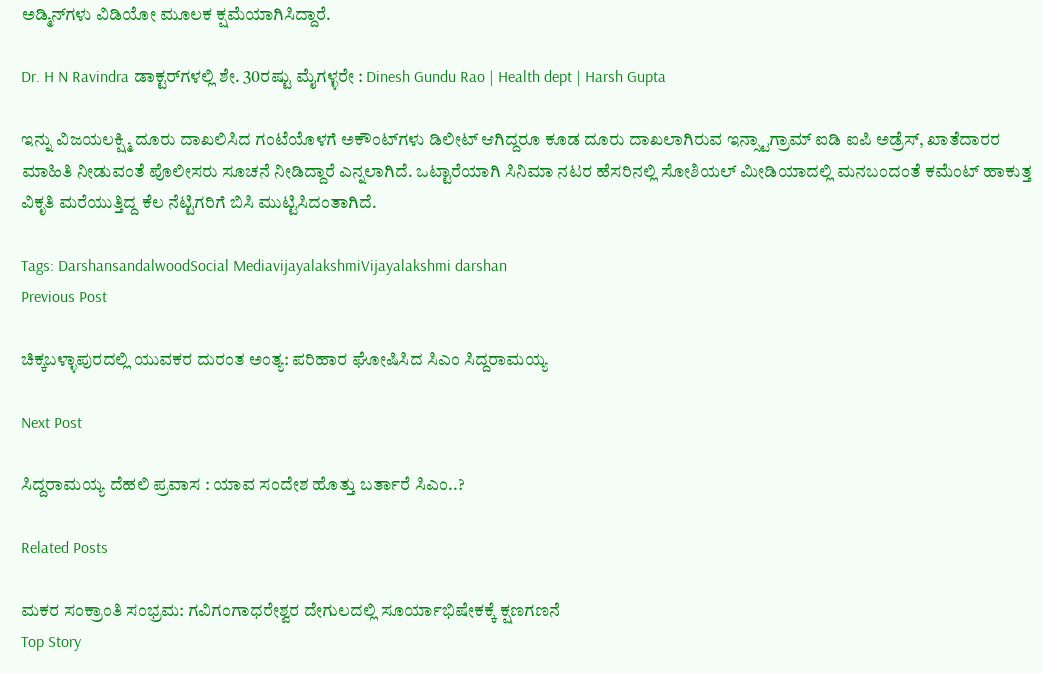ಅಡ್ಮಿನ್‌ಗಳು ವಿಡಿಯೋ ಮೂಲಕ ಕ್ಷಮೆಯಾಗಿಸಿದ್ದಾರೆ.

Dr. H N Ravindra ಡಾಕ್ಟರ್‌ಗಳಲ್ಲಿ ಶೇ. 30ರಷ್ಟು ಮೈಗಳ್ಳರೇ : Dinesh Gundu Rao | Health dept | Harsh Gupta

ಇನ್ನು ವಿಜಯಲಕ್ಷ್ಮಿ ದೂರು ದಾಖಲಿಸಿದ ಗಂಟೆಯೊಳಗೆ ಅಕೌಂಟ್‌ಗಳು ಡಿಲೀಟ್ ಆಗಿದ್ದರೂ ಕೂಡ ದೂರು ದಾಖಲಾಗಿರುವ ಇನ್ಸ್ಟಾಗ್ರಾಮ್‌ ಐಡಿ ಐಪಿ ಅಡ್ರೆಸ್, ಖಾತೆದಾರರ ಮಾಹಿತಿ ನೀಡುವಂತೆ ಪೊಲೀಸರು ಸೂಚನೆ ನೀಡಿದ್ದಾರೆ ಎನ್ನಲಾಗಿದೆ. ಒಟ್ಟಾರೆಯಾಗಿ ಸಿನಿಮಾ ನಟರ ಹೆಸರಿನಲ್ಲಿ ಸೋಶಿಯಲ್ ಮೀಡಿಯಾದಲ್ಲಿ ಮನಬಂದಂತೆ ಕಮೆಂಟ್‌ ಹಾಕುತ್ತ ವಿಕೃತಿ ಮರೆಯುತ್ತಿದ್ದ ಕೆಲ ನೆಟ್ಟಿಗರಿಗೆ ಬಿಸಿ ಮುಟ್ಟಿಸಿದಂತಾಗಿದೆ.

Tags: DarshansandalwoodSocial MediavijayalakshmiVijayalakshmi darshan
Previous Post

ಚಿಕ್ಕಬಳ್ಳಾಪುರದಲ್ಲಿ ಯುವಕರ ದುರಂತ ಅಂತ್ಯ: ಪರಿಹಾರ ಘೋಷಿಸಿದ ಸಿಎಂ ಸಿದ್ದರಾಮಯ್ಯ

Next Post

ಸಿದ್ದರಾಮಯ್ಯ ದೆಹಲಿ ಪ್ರವಾಸ : ಯಾವ ಸಂದೇಶ ಹೊತ್ತು ಬರ್ತಾರೆ ಸಿಎಂ..?

Related Posts

ಮಕರ ಸಂಕ್ರಾಂತಿ ಸಂಭ್ರಮ: ಗವಿಗಂಗಾಧರೇಶ್ವರ ದೇಗುಲದಲ್ಲಿ ಸೂರ್ಯಾಭಿಷೇಕಕ್ಕೆ ಕ್ಷಣಗಣನೆ
Top Story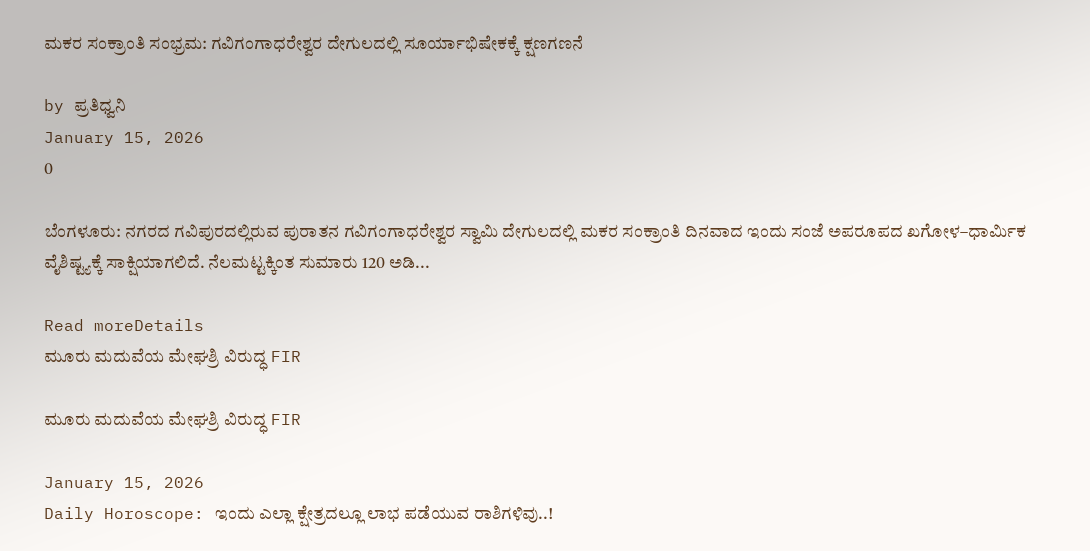ಮಕರ ಸಂಕ್ರಾಂತಿ ಸಂಭ್ರಮ: ಗವಿಗಂಗಾಧರೇಶ್ವರ ದೇಗುಲದಲ್ಲಿ ಸೂರ್ಯಾಭಿಷೇಕಕ್ಕೆ ಕ್ಷಣಗಣನೆ

by ಪ್ರತಿಧ್ವನಿ
January 15, 2026
0

ಬೆಂಗಳೂರು: ನಗರದ ಗವಿಪುರದಲ್ಲಿರುವ ಪುರಾತನ ಗವಿಗಂಗಾಧರೇಶ್ವರ ಸ್ವಾಮಿ ದೇಗುಲದಲ್ಲಿ ಮಕರ ಸಂಕ್ರಾಂತಿ ದಿನವಾದ ಇಂದು ಸಂಜೆ ಅಪರೂಪದ ಖಗೋಳ–ಧಾರ್ಮಿಕ ವೈಶಿಷ್ಟ್ಯಕ್ಕೆ ಸಾಕ್ಷಿಯಾಗಲಿದೆ. ನೆಲಮಟ್ಟಕ್ಕಿಂತ ಸುಮಾರು 120 ಅಡಿ...

Read moreDetails
ಮೂರು ಮದುವೆಯ ಮೇಘಶ್ರಿ ವಿರುದ್ಧ FIR

ಮೂರು ಮದುವೆಯ ಮೇಘಶ್ರಿ ವಿರುದ್ಧ FIR

January 15, 2026
Daily Horoscope: ಇಂದು ಎಲ್ಲಾ ಕ್ಷೇತ್ರದಲ್ಲೂ ಲಾಭ ಪಡೆಯುವ ರಾಶಿಗಳಿವು..!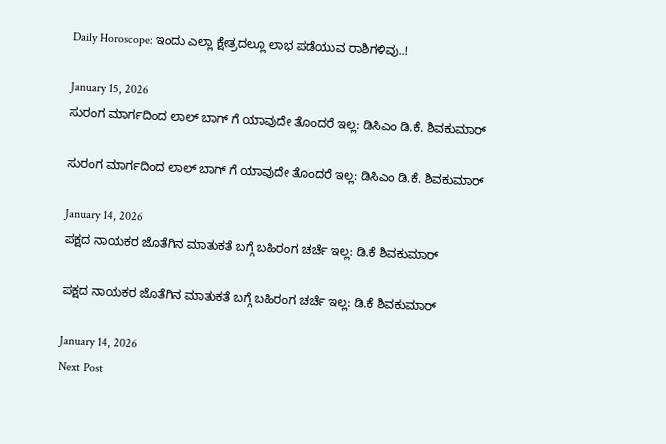Daily Horoscope: ಇಂದು ಎಲ್ಲಾ ಕ್ಷೇತ್ರದಲ್ಲೂ ಲಾಭ ಪಡೆಯುವ ರಾಶಿಗಳಿವು..!

January 15, 2026
ಸುರಂಗ ಮಾರ್ಗದಿಂದ ಲಾಲ್ ಬಾಗ್ ಗೆ ಯಾವುದೇ ತೊಂದರೆ ಇಲ್ಲ: ಡಿಸಿಎಂ ಡಿ.ಕೆ. ಶಿವಕುಮಾರ್

ಸುರಂಗ ಮಾರ್ಗದಿಂದ ಲಾಲ್ ಬಾಗ್ ಗೆ ಯಾವುದೇ ತೊಂದರೆ ಇಲ್ಲ: ಡಿಸಿಎಂ ಡಿ.ಕೆ. ಶಿವಕುಮಾರ್

January 14, 2026
ಪಕ್ಷದ ನಾಯಕರ ಜೊತೆಗಿನ ಮಾತುಕತೆ ಬಗ್ಗೆ ಬಹಿರಂಗ ಚರ್ಚೆ ಇಲ್ಲ: ಡಿ.ಕೆ ಶಿವಕುಮಾರ್

ಪಕ್ಷದ ನಾಯಕರ ಜೊತೆಗಿನ ಮಾತುಕತೆ ಬಗ್ಗೆ ಬಹಿರಂಗ ಚರ್ಚೆ ಇಲ್ಲ: ಡಿ.ಕೆ ಶಿವಕುಮಾರ್

January 14, 2026
Next Post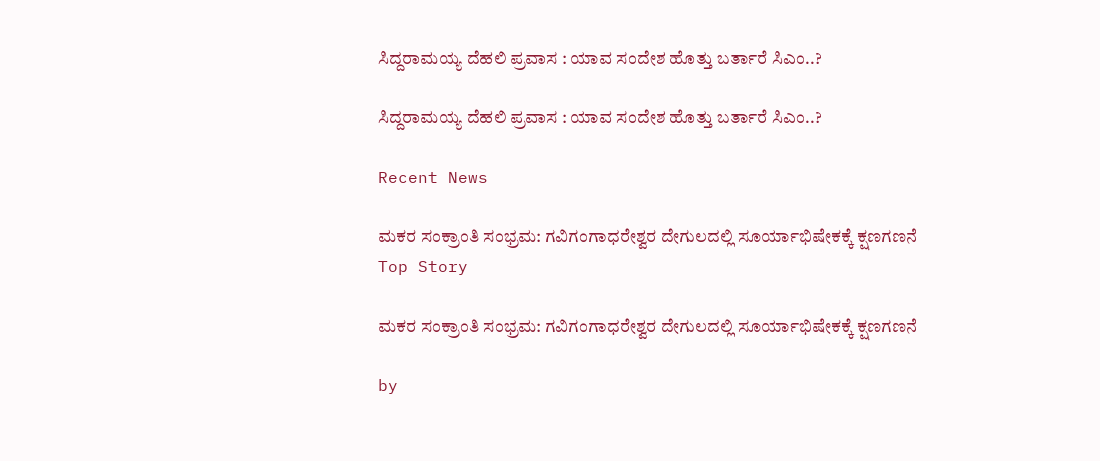ಸಿದ್ದರಾಮಯ್ಯ ದೆಹಲಿ ಪ್ರವಾಸ : ಯಾವ ಸಂದೇಶ ಹೊತ್ತು ಬರ್ತಾರೆ ಸಿಎಂ..?

ಸಿದ್ದರಾಮಯ್ಯ ದೆಹಲಿ ಪ್ರವಾಸ : ಯಾವ ಸಂದೇಶ ಹೊತ್ತು ಬರ್ತಾರೆ ಸಿಎಂ..?

Recent News

ಮಕರ ಸಂಕ್ರಾಂತಿ ಸಂಭ್ರಮ: ಗವಿಗಂಗಾಧರೇಶ್ವರ ದೇಗುಲದಲ್ಲಿ ಸೂರ್ಯಾಭಿಷೇಕಕ್ಕೆ ಕ್ಷಣಗಣನೆ
Top Story

ಮಕರ ಸಂಕ್ರಾಂತಿ ಸಂಭ್ರಮ: ಗವಿಗಂಗಾಧರೇಶ್ವರ ದೇಗುಲದಲ್ಲಿ ಸೂರ್ಯಾಭಿಷೇಕಕ್ಕೆ ಕ್ಷಣಗಣನೆ

by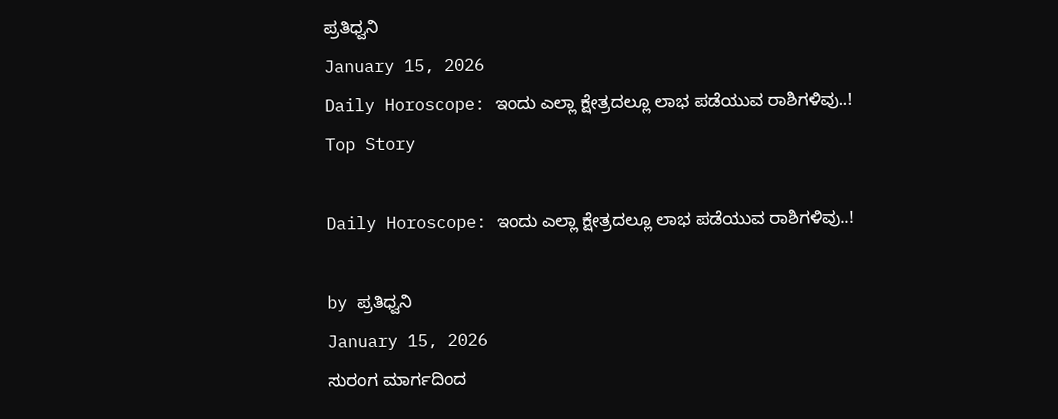ಪ್ರತಿಧ್ವನಿ
January 15, 2026
Daily Horoscope: ಇಂದು ಎಲ್ಲಾ ಕ್ಷೇತ್ರದಲ್ಲೂ ಲಾಭ ಪಡೆಯುವ ರಾಶಿಗಳಿವು..!
Top Story

Daily Horoscope: ಇಂದು ಎಲ್ಲಾ ಕ್ಷೇತ್ರದಲ್ಲೂ ಲಾಭ ಪಡೆಯುವ ರಾಶಿಗಳಿವು..!

by ಪ್ರತಿಧ್ವನಿ
January 15, 2026
ಸುರಂಗ ಮಾರ್ಗದಿಂದ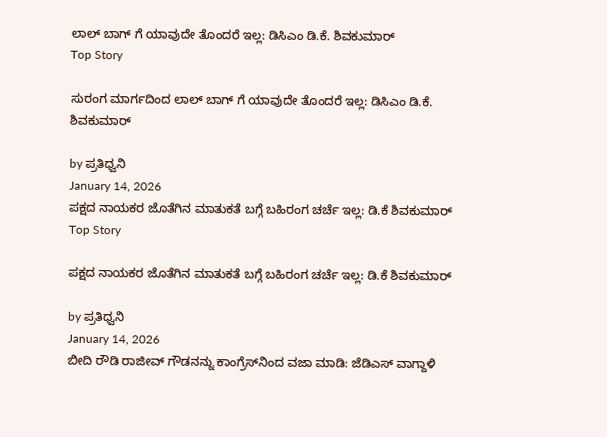ಲಾಲ್ ಬಾಗ್ ಗೆ ಯಾವುದೇ ತೊಂದರೆ ಇಲ್ಲ: ಡಿಸಿಎಂ ಡಿ.ಕೆ. ಶಿವಕುಮಾರ್
Top Story

ಸುರಂಗ ಮಾರ್ಗದಿಂದ ಲಾಲ್ ಬಾಗ್ ಗೆ ಯಾವುದೇ ತೊಂದರೆ ಇಲ್ಲ: ಡಿಸಿಎಂ ಡಿ.ಕೆ. ಶಿವಕುಮಾರ್

by ಪ್ರತಿಧ್ವನಿ
January 14, 2026
ಪಕ್ಷದ ನಾಯಕರ ಜೊತೆಗಿನ ಮಾತುಕತೆ ಬಗ್ಗೆ ಬಹಿರಂಗ ಚರ್ಚೆ ಇಲ್ಲ: ಡಿ.ಕೆ ಶಿವಕುಮಾರ್
Top Story

ಪಕ್ಷದ ನಾಯಕರ ಜೊತೆಗಿನ ಮಾತುಕತೆ ಬಗ್ಗೆ ಬಹಿರಂಗ ಚರ್ಚೆ ಇಲ್ಲ: ಡಿ.ಕೆ ಶಿವಕುಮಾರ್

by ಪ್ರತಿಧ್ವನಿ
January 14, 2026
ಬೀದಿ ರೌಡಿ ರಾಜೀವ್‌ ಗೌಡನನ್ನು ಕಾಂಗ್ರೆಸ್‌ನಿಂದ ವಜಾ ಮಾಡಿ: ಜೆಡಿಎಸ್‌ ವಾಗ್ದಾಳಿ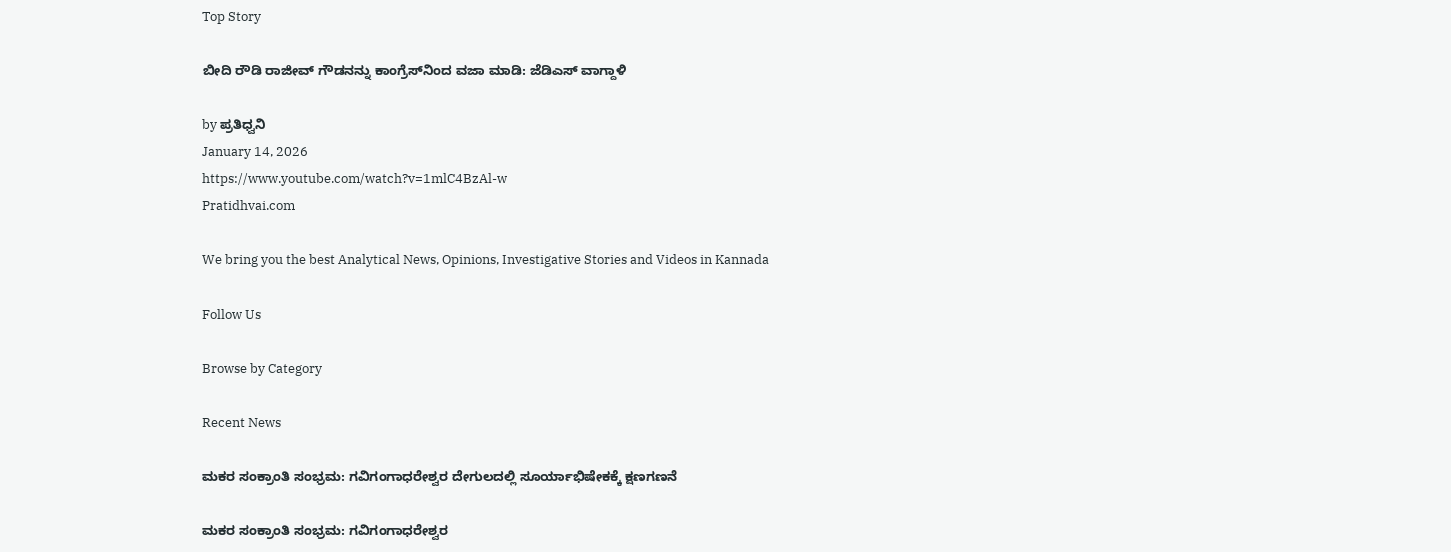Top Story

ಬೀದಿ ರೌಡಿ ರಾಜೀವ್‌ ಗೌಡನನ್ನು ಕಾಂಗ್ರೆಸ್‌ನಿಂದ ವಜಾ ಮಾಡಿ: ಜೆಡಿಎಸ್‌ ವಾಗ್ದಾಳಿ

by ಪ್ರತಿಧ್ವನಿ
January 14, 2026
https://www.youtube.com/watch?v=1mlC4BzAl-w
Pratidhvai.com

We bring you the best Analytical News, Opinions, Investigative Stories and Videos in Kannada

Follow Us

Browse by Category

Recent News

ಮಕರ ಸಂಕ್ರಾಂತಿ ಸಂಭ್ರಮ: ಗವಿಗಂಗಾಧರೇಶ್ವರ ದೇಗುಲದಲ್ಲಿ ಸೂರ್ಯಾಭಿಷೇಕಕ್ಕೆ ಕ್ಷಣಗಣನೆ

ಮಕರ ಸಂಕ್ರಾಂತಿ ಸಂಭ್ರಮ: ಗವಿಗಂಗಾಧರೇಶ್ವರ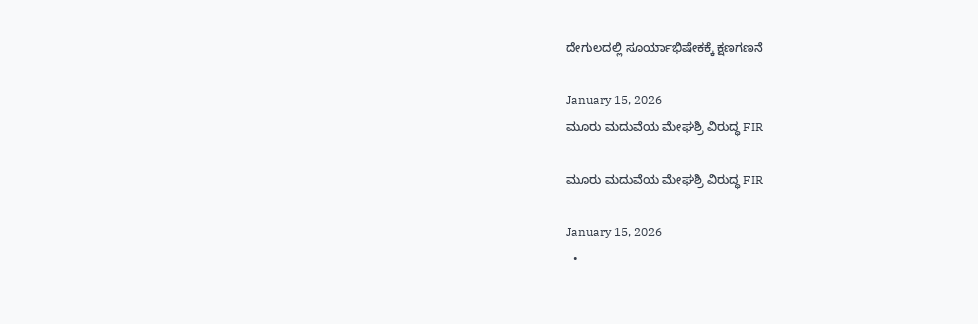ದೇಗುಲದಲ್ಲಿ ಸೂರ್ಯಾಭಿಷೇಕಕ್ಕೆ ಕ್ಷಣಗಣನೆ

January 15, 2026
ಮೂರು ಮದುವೆಯ ಮೇಘಶ್ರಿ ವಿರುದ್ಧ FIR

ಮೂರು ಮದುವೆಯ ಮೇಘಶ್ರಿ ವಿರುದ್ಧ FIR

January 15, 2026
  •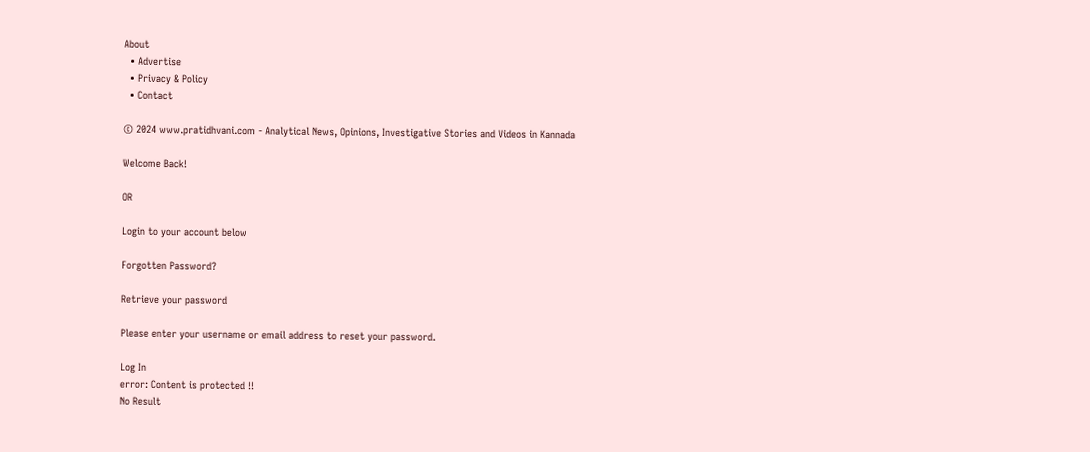About
  • Advertise
  • Privacy & Policy
  • Contact

© 2024 www.pratidhvani.com - Analytical News, Opinions, Investigative Stories and Videos in Kannada

Welcome Back!

OR

Login to your account below

Forgotten Password?

Retrieve your password

Please enter your username or email address to reset your password.

Log In
error: Content is protected !!
No Result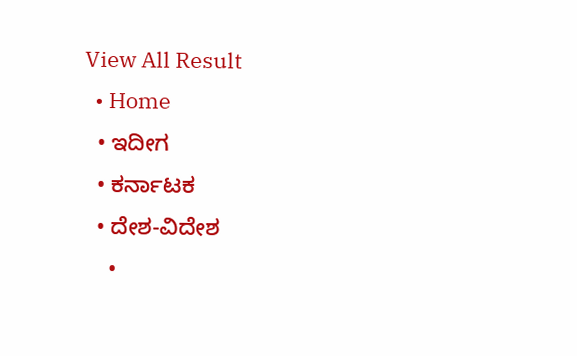View All Result
  • Home
  • ಇದೀಗ
  • ಕರ್ನಾಟಕ
  • ದೇಶ-ವಿದೇಶ
    •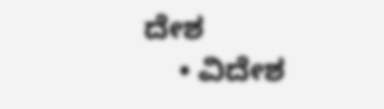ದೇಶ
    • ವಿದೇಶ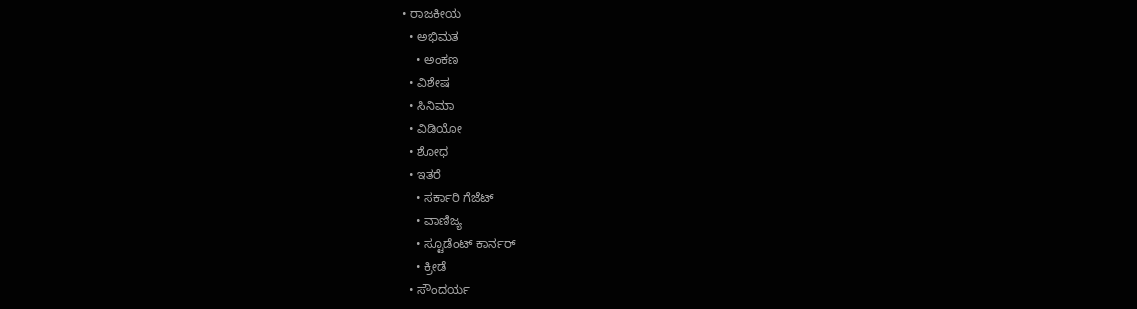• ರಾಜಕೀಯ
  • ಅಭಿಮತ
    • ಅಂಕಣ
  • ವಿಶೇಷ
  • ಸಿನಿಮಾ
  • ವಿಡಿಯೋ
  • ಶೋಧ
  • ಇತರೆ
    • ಸರ್ಕಾರಿ ಗೆಜೆಟ್
    • ವಾಣಿಜ್ಯ
    • ಸ್ಟೂಡೆಂಟ್‌ ಕಾರ್ನರ್
    • ಕ್ರೀಡೆ
  • ಸೌಂದರ್ಯ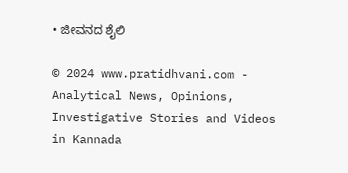• ಜೀವನದ ಶೈಲಿ

© 2024 www.pratidhvani.com - Analytical News, Opinions, Investigative Stories and Videos in Kannada